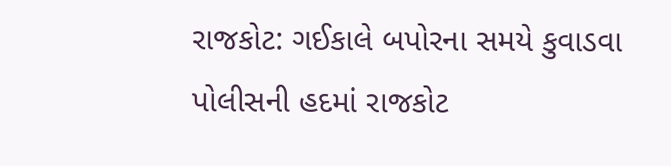રાજકોટ: ગઈકાલે બપોરના સમયે કુવાડવા પોલીસની હદમાં રાજકોટ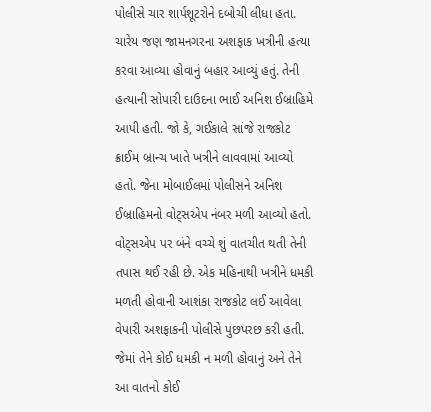પોલીસે ચાર શાર્પશૂટરોને દબોચી લીધા હતા. ચારેય જણ જામનગરના અશફાક ખત્રીની હત્યા કરવા આવ્યા હોવાનું બહાર આવ્યું હતું. તેની હત્યાની સોપારી દાઉદના ભાઈ અનિશ ઈબ્રાહિમે આપી હતી. જો કે, ગઈકાલે સાંજે રાજકોટ ક્રાઈમ બ્રાન્ચ ખાતે ખત્રીને લાવવામાં આવ્યો હતો. જેના મોબાઈલમાં પોલીસને અનિશ ઈબ્રાહિમનો વોટ્સએપ નંબર મળી આવ્યો હતો. વોટ્સએપ પર બંને વચ્ચે શું વાતચીત થતી તેની તપાસ થઈ રહી છે. એક મહિનાથી ખત્રીને ધમકી મળતી હોવાની આશંકા રાજકોટ લઈ આવેલા વેપારી અશફાકની પોલીસે પુછપરછ કરી હતી. જેમાં તેને કોઈ ધમકી ન મળી હોવાનું અને તેને આ વાતનો કોઈ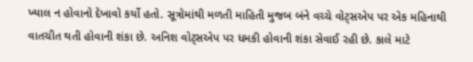ખ્યાલ ન હોવાનો દેખાવો કર્યો હતો. સૂત્રોમાંથી મળતી માહિતી મુજબ બંને વચ્ચે વોટ્સએપ પર એક મહિનાથી વાતચીત થતી હોવાની શંકા છે. અનિશ વોટ્સએપ પર ધમકી હોવાની શંકા સેવાઈ રહી છે. કાલે માટે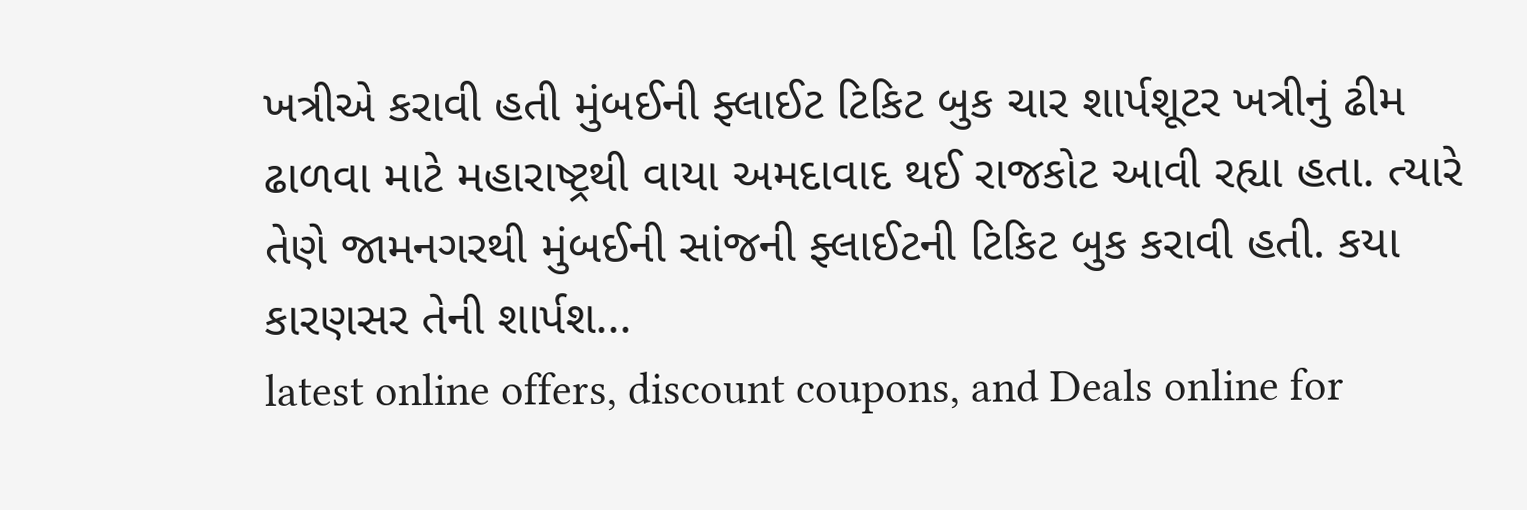ખત્રીએ કરાવી હતી મુંબઈની ફ્લાઈટ ટિકિટ બુક ચાર શાર્પશૂટર ખત્રીનું ઢીમ ઢાળવા માટે મહારાષ્ટ્રથી વાયા અમદાવાદ થઈ રાજકોટ આવી રહ્યા હતા. ત્યારે તેણે જામનગરથી મુંબઈની સાંજની ફ્લાઈટની ટિકિટ બુક કરાવી હતી. કયા કારણસર તેની શાર્પશ...
latest online offers, discount coupons, and Deals online for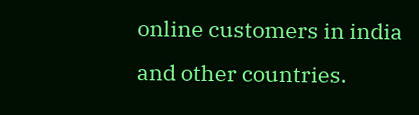online customers in india and other countries.